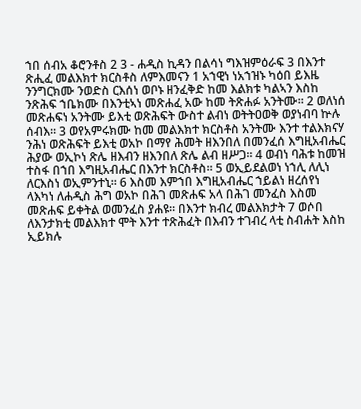ኀበ ሰብአ ቆሮንቶስ 2 3 - ሐዲስ ኪዳን በልሳነ ግእዝምዕራፍ 3 በእንተ ጽሒፈ መልእክተ ክርስቶስ ለምእመናን 1 አኀዊነ ነአኀዝኑ ካዕበ ይእዜ ንንግርክሙ ንወድስ ርእሰነ ወቦኑ ዘንፈቅድ ከመ እልክቱ ካልኣን እስከ ንጽሕፍ ኀቤክሙ በእንቲኣነ መጽሐፈ አው ከመ ትጽሐፉ አንትሙ። 2 ወለነሰ መጽሐፍነ አንትሙ ይእቲ ወጽሕፍት ውስተ ልብነ ወትትዐወቅ ወያነብባ ኵሉ ሰብእ። 3 ወየአምሩክሙ ከመ መልእክተ ክርስቶስ አንትሙ እንተ ተልእክናሃ ንሕነ ወጽሕፍት ይእቲ ወአኮ በማየ ሕመት ዘእንበለ በመንፈሰ እግዚአብሔር ሕያው ወኢኮነ ጽሌ ዘእብን ዘእንበለ ጽሌ ልብ ዘሥጋ። 4 ወብነ ባሕቱ ከመዝ ተስፋ በኀበ እግዚአብሔር በእንተ ክርስቶስ። 5 ወኢይደልወነ ነኀሊ ለሊነ ለርእስነ ወኢምንተኒ። 6 እስመ እምኀበ እግዚአብሔር ኀይልነ ዘረሰየነ ላእካነ ለሐዲስ ሕግ ወአኮ በሕገ መጽሐፍ አላ በሕገ መንፈስ እስመ መጽሐፍ ይቀትል ወመንፈስ ያሐዩ። በእንተ ክብረ መልእክታት 7 ወሶበ ለእንታክቲ መልእክተ ሞት እንተ ተጽሕፈት በእብን ተገብረ ላቲ ስብሐት እስከ ኢይክሉ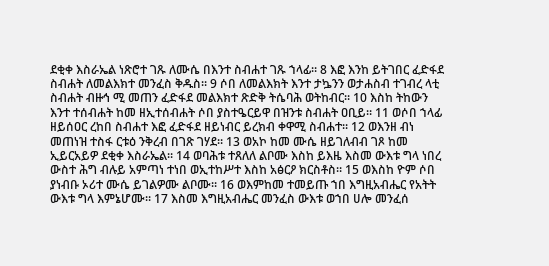ደቂቀ እስራኤል ነጽሮተ ገጹ ለሙሴ በእንተ ስብሐተ ገጹ ኀላፊ። 8 እፎ እንከ ይትገበር ፈድፋደ ስብሐት ለመልእክተ መንፈስ ቅዱስ። 9 ሶበ ለመልእክት እንተ ታኴንን ወታሐስብ ተገብረ ላቲ ስብሐት ብዙኅ ሚ መጠን ፈድፋደ መልእክተ ጽድቅ ትሴባሕ ወትከብር። 10 እስከ ትከውን እንተ ተሰብሐት ከመ ዘኢተሰብሐት ሶበ ያስተዔርይዋ በዝንቱ ስብሐት ዐቢይ። 11 ወሶበ ኀላፊ ዘይሰዐር ረከበ ስብሐተ እፎ ፈድፋደ ዘይነብር ይረክብ ቀዋሚ ስብሐተ። 12 ወእንዘ ብነ መጠነዝ ተስፋ ርቱዕ ንቅረብ በገጽ ገሃደ። 13 ወአኮ ከመ ሙሴ ዘይገለብብ ገጾ ከመ ኢይርአይዎ ደቂቀ እስራኤል። 14 ወባሕቱ ተጸለለ ልቦሙ እስከ ይእዜ እስመ ውእቱ ግላ ነበረ ውስተ ሕግ ብሉይ አምጣነ ተነበ ወኢተከሥተ እስከ አፅርዖ ክርስቶስ። 15 ወእስከ ዮም ሶበ ያነብቡ ኦሪተ ሙሴ ይገልዎሙ ልቦሙ። 16 ወእምከመ ተመይጡ ኀበ እግዚአብሔር የአትት ውእቱ ግላ እምኔሆሙ። 17 እስመ እግዚአብሔር መንፈስ ውእቱ ወኀበ ሀሎ መንፈሰ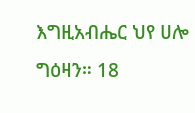እግዚአብሔር ህየ ሀሎ ግዕዛን። 18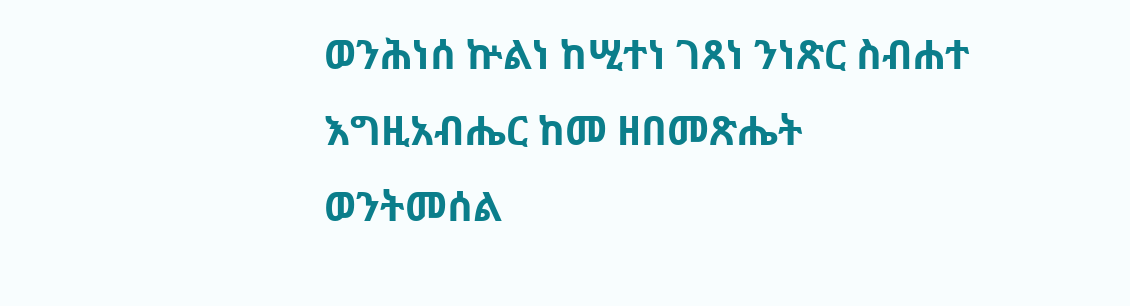ወንሕነሰ ኵልነ ከሢተነ ገጸነ ንነጽር ስብሐተ እግዚአብሔር ከመ ዘበመጽሔት ወንትመሰል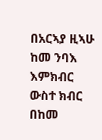በአርኣያ ዚኣሁ ከመ ንባእ እምክብር ውስተ ክብር በከመ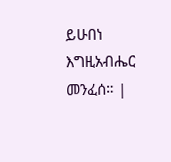ይሁበነ እግዚአብሔር መንፈሰ። |